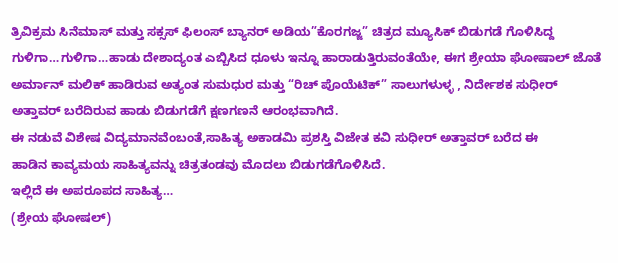ತ್ರಿವಿಕ್ರಮ ಸಿನೆಮಾಸ್ ಮತ್ತು ಸಕ್ಸಸ್ ಫಿಲಂಸ್ ಬ್ಯಾನರ್ ಅಡಿಯ”ಕೊರಗಜ್ಜ” ಚಿತ್ರದ ಮ್ಯೂಸಿಕ್ ಬಿಡುಗಡೆ ಗೊಳಿಸಿದ್ದ
ಗುಳಿಗಾ…ಗುಳಿಗಾ…ಹಾಡು ದೇಶಾದ್ಯಂತ ಎಬ್ಬಿಸಿದ ಧೂಳು ಇನ್ನೂ ಹಾರಾಡುತ್ತಿರುವಂತೆಯೇ, ಈಗ ಶ್ರೇಯಾ ಘೋಷಾಲ್ ಜೊತೆ ಅರ್ಮಾನ್ ಮಲಿಕ್ ಹಾಡಿರುವ ಅತ್ಯಂತ ಸುಮಧುರ ಮತ್ತು “ರಿಚ್ ಪೊಯೆಟಿಕ್” ಸಾಲುಗಳುಳ್ಳ , ನಿರ್ದೇಶಕ ಸುಧೀರ್ ಅತ್ತಾವರ್ ಬರೆದಿರುವ ಹಾಡು ಬಿಡುಗಡೆಗೆ ಕ್ಷಣಗಣನೆ ಆರಂಭವಾಗಿದೆ.
ಈ ನಡುವೆ ವಿಶೇಷ ವಿದ್ಯಮಾನವೆಂಬಂತೆ,ಸಾಹಿತ್ಯ ಅಕಾಡಮಿ ಪ್ರಶಸ್ತಿ ವಿಜೇತ ಕವಿ ಸುಧೀರ್ ಅತ್ತಾವರ್ ಬರೆದ ಈ
ಹಾಡಿನ ಕಾವ್ಯಮಯ ಸಾಹಿತ್ಯವನ್ನು ಚಿತ್ರತಂಡವು ಮೊದಲು ಬಿಡುಗಡೆಗೊಳಿಸಿದೆ.
ಇಲ್ಲಿದೆ ಈ ಅಪರೂಪದ ಸಾಹಿತ್ಯ…
(ಶ್ರೇಯ ಘೋಷಲ್)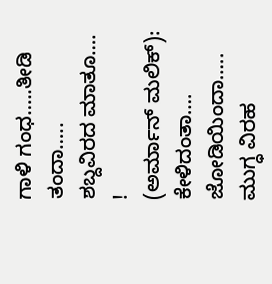ಗಾಳಿ ಗಂಧ…..ತೀಡಿ ತಂದಾ…..
ಶಬ್ದವಿರದ ಮಾತೂ…. !
(ಅರ್ಮಾನ್ ಮಲಿಕ್):
ಕೇಳಿದಂತಾ….
ಜೋಡಿಯಿಂದಾ…..
ಮುಗ್ಧ ವಿರಹ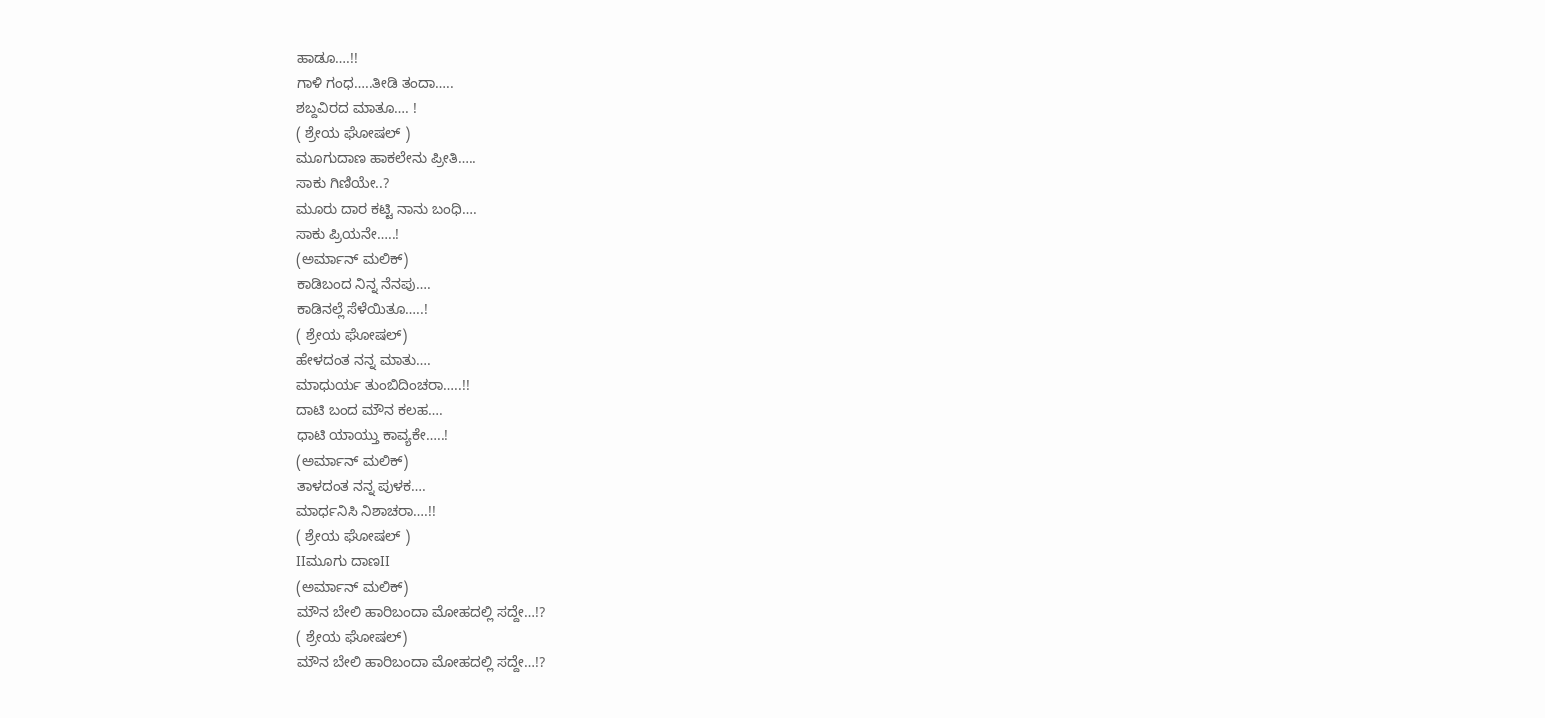ಹಾಡೂ….!!
ಗಾಳಿ ಗಂಧ…..ತೀಡಿ ತಂದಾ…..
ಶಬ್ದವಿರದ ಮಾತೂ…. !
( ಶ್ರೇಯ ಘೋಷಲ್ )
ಮೂಗುದಾಣ ಹಾಕಲೇನು ಪ್ರೀತಿ…..
ಸಾಕು ಗಿಣಿಯೇ..?
ಮೂರು ದಾರ ಕಟ್ಟಿ ನಾನು ಬಂಧಿ….
ಸಾಕು ಪ್ರಿಯನೇ…..!
(ಅರ್ಮಾನ್ ಮಲಿಕ್)
ಕಾಡಿಬಂದ ನಿನ್ನ ನೆನಪು….
ಕಾಡಿನಲ್ಲೆ ಸೆಳೆಯಿತೂ…..!
( ಶ್ರೇಯ ಘೋಷಲ್)
ಹೇಳದಂತ ನನ್ನ ಮಾತು….
ಮಾಧುರ್ಯ ತುಂಬಿದಿಂಚರಾ…..!!
ದಾಟಿ ಬಂದ ಮೌನ ಕಲಹ….
ಧಾಟಿ ಯಾಯ್ತು ಕಾವ್ಯಕೇ…..!
(ಅರ್ಮಾನ್ ಮಲಿಕ್)
ತಾಳದಂತ ನನ್ನ ಪುಳಕ….
ಮಾರ್ಧನಿಸಿ ನಿಶಾಚರಾ….!!
( ಶ್ರೇಯ ಘೋಷಲ್ )
IIಮೂಗು ದಾಣII
(ಅರ್ಮಾನ್ ಮಲಿಕ್)
ಮೌನ ಬೇಲಿ ಹಾರಿಬಂದಾ ಮೋಹದಲ್ಲಿ ಸದ್ದೇ…!?
( ಶ್ರೇಯ ಘೋಷಲ್)
ಮೌನ ಬೇಲಿ ಹಾರಿಬಂದಾ ಮೋಹದಲ್ಲಿ ಸದ್ದೇ…!?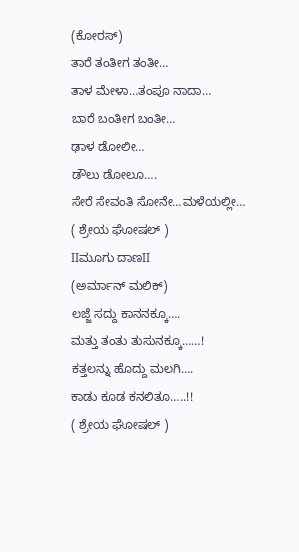(ಕೋರಸ್)
ತಾರೆ ತಂತೀಗ ತಂತೀ…
ತಾಳ ಮೇಳಾ…ತಂಪೂ ನಾದಾ…
ಬಾರೆ ಬಂತೀಗ ಬಂತೀ…
ಢಾಳ ಡೋಲೀ…
ಡೌಲು ಡೋಲೂ….
ಸೇರೆ ಸೇವಂತಿ ಸೋನೇ…ಮಳೆಯಲ್ಲೀ…
( ಶ್ರೇಯ ಘೋಷಲ್ )
IIಮೂಗು ದಾಣII
(ಅರ್ಮಾನ್ ಮಲಿಕ್)
ಲಜ್ಜೆ ಸದ್ದು ಕಾನನಕ್ಕೂ….
ಮತ್ತು ತಂತು ತುಸುನಕ್ಕೂ……!
ಕತ್ತಲನ್ನು ಹೊದ್ದು ಮಲಗಿ….
ಕಾಡು ಕೂಡ ಕನಲಿತೂ…..!!
( ಶ್ರೇಯ ಘೋಷಲ್ )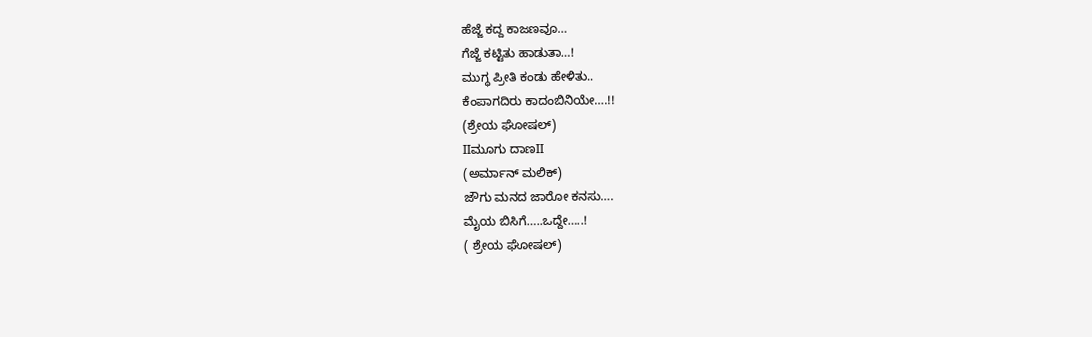ಹೆಜ್ಜೆ ಕದ್ದ ಕಾಜಣವೂ…
ಗೆಜ್ಜೆ ಕಟ್ಟಿತು ಹಾಡುತಾ…!
ಮುಗ್ಧ ಪ್ರೀತಿ ಕಂಡು ಹೇಳಿತು..
ಕೆಂಪಾಗದಿರು ಕಾದಂಬಿನಿಯೇ….!!
(ಶ್ರೇಯ ಘೋಷಲ್)
IIಮೂಗು ದಾಣII
(ಅರ್ಮಾನ್ ಮಲಿಕ್)
ಜೌಗು ಮನದ ಜಾರೋ ಕನಸು….
ಮೈಯ ಬಿಸಿಗೆ…..ಒದ್ದೇ…..!
( ಶ್ರೇಯ ಘೋಷಲ್)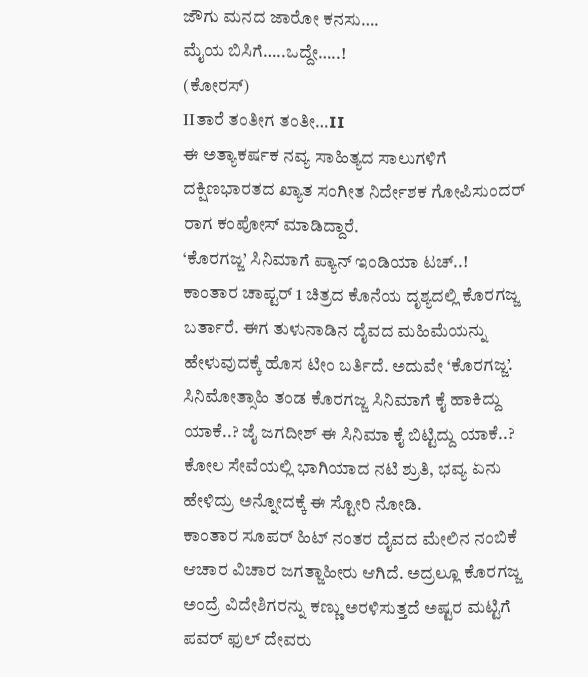ಜೌಗು ಮನದ ಜಾರೋ ಕನಸು….
ಮೈಯ ಬಿಸಿಗೆ…..ಒದ್ದೇ…..!
(ಕೋರಸ್)
IIತಾರೆ ತಂತೀಗ ತಂತೀ…II
ಈ ಅತ್ಯಾಕರ್ಷಕ ನವ್ಯ ಸಾಹಿತ್ಯದ ಸಾಲುಗಳಿಗೆ ದಕ್ಷಿಣಭಾರತದ ಖ್ಯಾತ ಸಂಗೀತ ನಿರ್ದೇಶಕ ಗೋಪಿಸುಂದರ್ ರಾಗ ಕಂಪೋಸ್ ಮಾಡಿದ್ದಾರೆ.
‘ಕೊರಗಜ್ಜ’ ಸಿನಿಮಾಗೆ ಪ್ಯಾನ್ ಇಂಡಿಯಾ ಟಚ್..!
ಕಾಂತಾರ ಚಾಪ್ಟರ್ 1 ಚಿತ್ರದ ಕೊನೆಯ ದೃಶ್ಯದಲ್ಲಿ ಕೊರಗಜ್ಜ ಬರ್ತಾರೆ. ಈಗ ತುಳುನಾಡಿನ ದೈವದ ಮಹಿಮೆಯನ್ನು ಹೇಳುವುದಕ್ಕೆ ಹೊಸ ಟೀಂ ಬರ್ತಿದೆ. ಅದುವೇ ‘ಕೊರಗಜ್ಜ’. ಸಿನಿಮೋತ್ಸಾಹಿ ತಂಡ ಕೊರಗಜ್ಜ ಸಿನಿಮಾಗೆ ಕೈ ಹಾಕಿದ್ದು ಯಾಕೆ..? ಜೈ ಜಗದೀಶ್ ಈ ಸಿನಿಮಾ ಕೈ ಬಿಟ್ಟಿದ್ದು ಯಾಕೆ..? ಕೋಲ ಸೇವೆಯಲ್ಲಿ ಭಾಗಿಯಾದ ನಟಿ ಶ್ರುತಿ, ಭವ್ಯ ಏನು ಹೇಳಿದ್ರು ಅನ್ನೋದಕ್ಕೆ ಈ ಸ್ಟೋರಿ ನೋಡಿ.
ಕಾಂತಾರ ಸೂಪರ್ ಹಿಟ್ ನಂತರ ದೈವದ ಮೇಲಿನ ನಂಬಿಕೆ ಆಚಾರ ವಿಚಾರ ಜಗತ್ಜಾಹೀರು ಆಗಿದೆ. ಅದ್ರಲ್ಲೂ ಕೊರಗಜ್ಜ ಅಂದ್ರೆ ವಿದೇಶಿಗರನ್ನು ಕಣ್ಣು ಅರಳಿಸುತ್ತದೆ ಅಷ್ಟರ ಮಟ್ಟಿಗೆ ಪವರ್ ಫುಲ್ ದೇವರು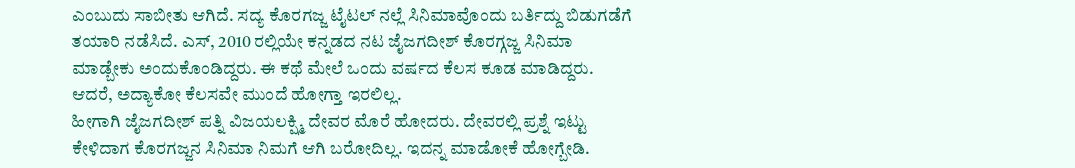ಎಂಬುದು ಸಾಬೀತು ಆಗಿದೆ. ಸದ್ಯ ಕೊರಗಜ್ಜ ಟೈಟಲ್ ನಲ್ಲೆ ಸಿನಿಮಾವೊಂದು ಬರ್ತಿದ್ದು ಬಿಡುಗಡೆಗೆ ತಯಾರಿ ನಡೆಸಿದೆ. ಎಸ್, 2010 ರಲ್ಲಿಯೇ ಕನ್ನಡದ ನಟ ಜೈಜಗದೀಶ್ ಕೊರಗ್ಗಜ್ಜ ಸಿನಿಮಾ ಮಾಡ್ಬೇಕು ಅಂದುಕೊಂಡಿದ್ದರು. ಈ ಕಥೆ ಮೇಲೆ ಒಂದು ವರ್ಷದ ಕೆಲಸ ಕೂಡ ಮಾಡಿದ್ದರು. ಆದರೆ, ಅದ್ಯಾಕೋ ಕೆಲಸವೇ ಮುಂದೆ ಹೋಗ್ತಾ ಇರಲಿಲ್ಲ.
ಹೀಗಾಗಿ ಜೈಜಗದೀಶ್ ಪತ್ನಿ ವಿಜಯಲಕ್ಷ್ಮಿ ದೇವರ ಮೊರೆ ಹೋದರು. ದೇವರಲ್ಲಿ ಪ್ರಶ್ನೆ ಇಟ್ಟು ಕೇಳಿದಾಗ ಕೊರಗಜ್ಜನ ಸಿನಿಮಾ ನಿಮಗೆ ಆಗಿ ಬರೋದಿಲ್ಲ. ಇದನ್ನ ಮಾಡೋಕೆ ಹೋಗ್ಬೇಡಿ.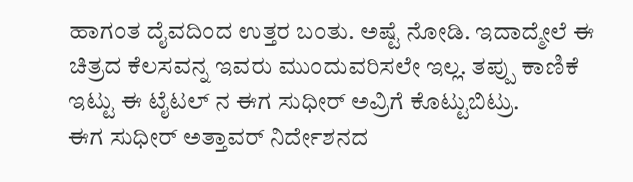ಹಾಗಂತ ದೈವದಿಂದ ಉತ್ತರ ಬಂತು. ಅಷ್ಟೆ ನೋಡಿ. ಇದಾದ್ಮೇಲೆ ಈ ಚಿತ್ರದ ಕೆಲಸವನ್ನ ಇವರು ಮುಂದುವರಿಸಲೇ ಇಲ್ಲ. ತಪ್ಪು ಕಾಣಿಕೆ ಇಟ್ಟು ಈ ಟೈಟಲ್ ನ ಈಗ ಸುಧೀರ್ ಅವ್ರಿಗೆ ಕೊಟ್ಟುಬಿಟ್ರು.
ಈಗ ಸುಧೀರ್ ಅತ್ತಾವರ್ ನಿರ್ದೇಶನದ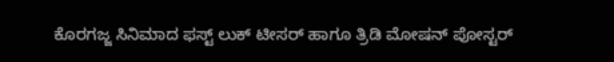ಕೊರಗಜ್ಜ ಸಿನಿಮಾದ ಫಸ್ಟ್ ಲುಕ್ ಟೀಸರ್ ಹಾಗೂ ತ್ರಿಡಿ ಮೋಷನ್ ಪೋಸ್ಟರ್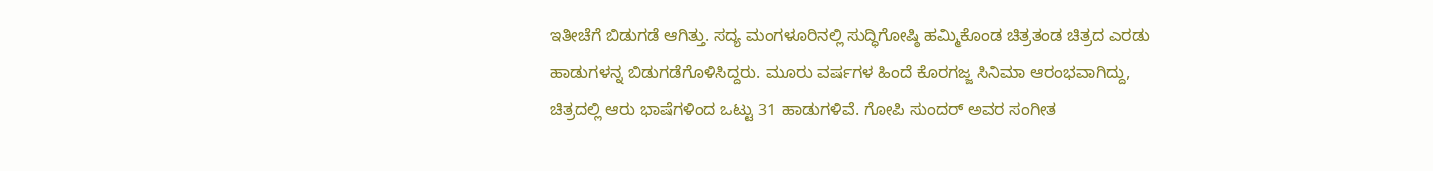ಇತೀಚೆಗೆ ಬಿಡುಗಡೆ ಆಗಿತ್ತು. ಸದ್ಯ ಮಂಗಳೂರಿನಲ್ಲಿ ಸುದ್ಧಿಗೋಷ್ಠಿ ಹಮ್ಮಿಕೊಂಡ ಚಿತ್ರತಂಡ ಚಿತ್ರದ ಎರಡು ಹಾಡುಗಳನ್ನ ಬಿಡುಗಡೆಗೊಳಿಸಿದ್ದರು. ಮೂರು ವರ್ಷಗಳ ಹಿಂದೆ ಕೊರಗಜ್ಜ ಸಿನಿಮಾ ಆರಂಭವಾಗಿದ್ದು, ಚಿತ್ರದಲ್ಲಿ ಆರು ಭಾಷೆಗಳಿಂದ ಒಟ್ಟು 31 ಹಾಡುಗಳಿವೆ. ಗೋಪಿ ಸುಂದರ್ ಅವರ ಸಂಗೀತ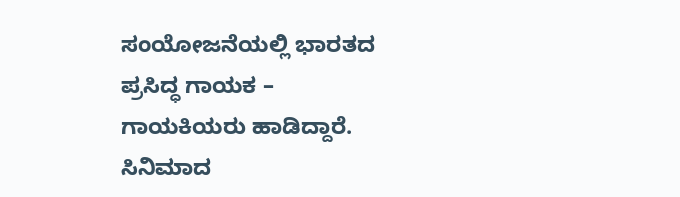ಸಂಯೋಜನೆಯಲ್ಲಿ ಭಾರತದ ಪ್ರಸಿದ್ಧ ಗಾಯಕ – ಗಾಯಕಿಯರು ಹಾಡಿದ್ದಾರೆ. ಸಿನಿಮಾದ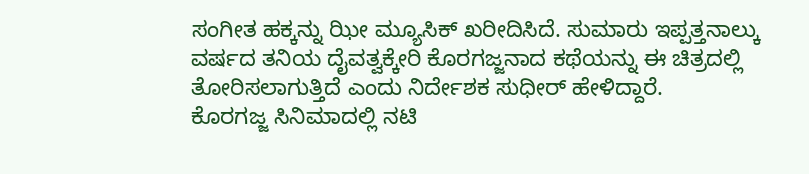ಸಂಗೀತ ಹಕ್ಕನ್ನು ಝೀ ಮ್ಯೂಸಿಕ್ ಖರೀದಿಸಿದೆ. ಸುಮಾರು ಇಪ್ಪತ್ತನಾಲ್ಕು ವರ್ಷದ ತನಿಯ ದೈವತ್ವಕ್ಕೇರಿ ಕೊರಗಜ್ಜನಾದ ಕಥೆಯನ್ನು ಈ ಚಿತ್ರದಲ್ಲಿ ತೋರಿಸಲಾಗುತ್ತಿದೆ ಎಂದು ನಿರ್ದೇಶಕ ಸುಧೀರ್ ಹೇಳಿದ್ದಾರೆ.
ಕೊರಗಜ್ಜ ಸಿನಿಮಾದಲ್ಲಿ ನಟಿ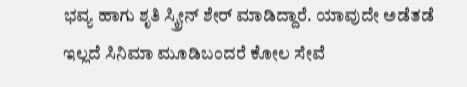ಭವ್ಯ ಹಾಗು ಶೃತಿ ಸ್ಕ್ರೀನ್ ಶೇರ್ ಮಾಡಿದ್ದಾರೆ. ಯಾವುದೇ ಅಡೆತಡೆ ಇಲ್ಲದೆ ಸಿನಿಮಾ ಮೂಡಿಬಂದರೆ ಕೋಲ ಸೇವೆ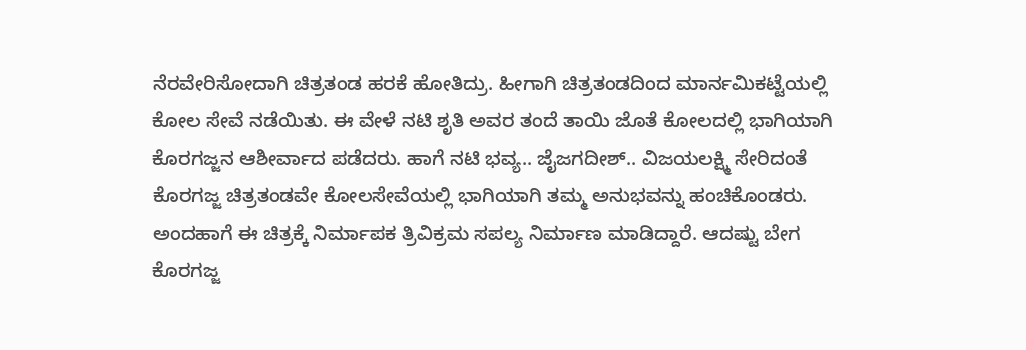ನೆರವೇರಿಸೋದಾಗಿ ಚಿತ್ರತಂಡ ಹರಕೆ ಹೋತಿದ್ರು. ಹೀಗಾಗಿ ಚಿತ್ರತಂಡದಿಂದ ಮಾರ್ನಮಿಕಟ್ಟೆಯಲ್ಲಿ ಕೋಲ ಸೇವೆ ನಡೆಯಿತು. ಈ ವೇಳೆ ನಟಿ ಶೃತಿ ಅವರ ತಂದೆ ತಾಯಿ ಜೊತೆ ಕೋಲದಲ್ಲಿ ಭಾಗಿಯಾಗಿ ಕೊರಗಜ್ಜನ ಆಶೀರ್ವಾದ ಪಡೆದರು. ಹಾಗೆ ನಟಿ ಭವ್ಯ.. ಜೈಜಗದೀಶ್.. ವಿಜಯಲಕ್ಷ್ಮಿ ಸೇರಿದಂತೆ ಕೊರಗಜ್ಜ ಚಿತ್ರತಂಡವೇ ಕೋಲಸೇವೆಯಲ್ಲಿ ಭಾಗಿಯಾಗಿ ತಮ್ಮ ಅನುಭವನ್ನು ಹಂಚಿಕೊಂಡರು.
ಅಂದಹಾಗೆ ಈ ಚಿತ್ರಕ್ಕೆ ನಿರ್ಮಾಪಕ ತ್ರಿವಿಕ್ರಮ ಸಪಲ್ಯ ನಿರ್ಮಾಣ ಮಾಡಿದ್ದಾರೆ. ಆದಷ್ಟು ಬೇಗ ಕೊರಗಜ್ಜ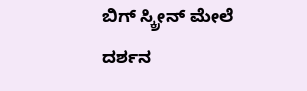ಬಿಗ್ ಸ್ಕ್ರೀನ್ ಮೇಲೆ ದರ್ಶನ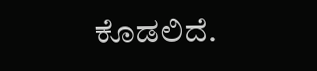ಕೊಡಲಿದೆ.